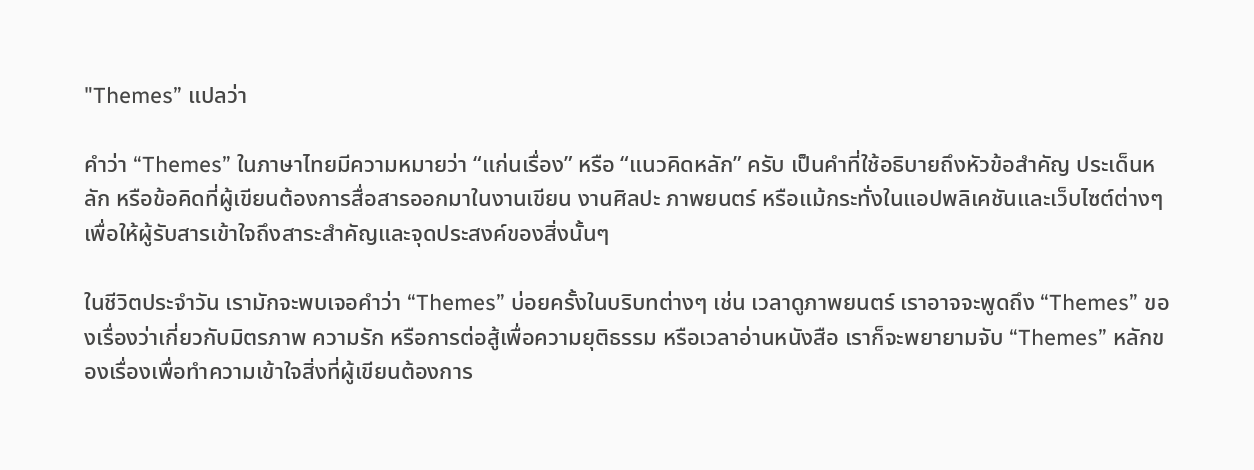"Themes” แปลว่า

คำว่า “Themes” ในภาษาไทยมีความหมายว่า “แก่นเรื่อง” หรือ “แนวคิดหลัก” ครับ เป็นคำที่ใช้อธิบายถึงหัวข้อสำคัญ ประเด็นหลัก หรือข้อคิดที่ผู้เขียนต้องการสื่อสารออกมาในงานเขียน งานศิลปะ ภาพยนตร์ หรือแม้กระทั่งในแอปพลิเคชันและเว็บไซต์ต่างๆ เพื่อให้ผู้รับสารเข้าใจถึงสาระสำคัญและจุดประสงค์ของสิ่งนั้นๆ

ในชีวิตประจำวัน เรามักจะพบเจอคำว่า “Themes” บ่อยครั้งในบริบทต่างๆ เช่น เวลาดูภาพยนตร์ เราอาจจะพูดถึง “Themes” ของเรื่องว่าเกี่ยวกับมิตรภาพ ความรัก หรือการต่อสู้เพื่อความยุติธรรม หรือเวลาอ่านหนังสือ เราก็จะพยายามจับ “Themes” หลักของเรื่องเพื่อทำความเข้าใจสิ่งที่ผู้เขียนต้องการ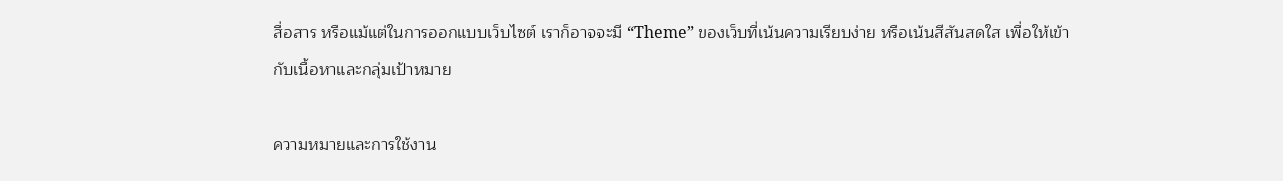สื่อสาร หรือแม้แต่ในการออกแบบเว็บไซต์ เราก็อาจจะมี “Theme” ของเว็บที่เน้นความเรียบง่าย หรือเน้นสีสันสดใส เพื่อให้เข้ากับเนื้อหาและกลุ่มเป้าหมาย

ความหมายและการใช้งาน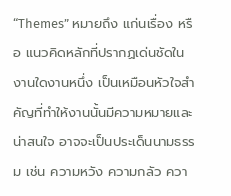“Themes” หมายถึง แก่นเรื่อง หรือ แนวคิดหลักที่ปรากฏเด่นชัดในงานใดงานหนึ่ง เป็นเหมือนหัวใจสำคัญที่ทำให้งานนั้นมีความหมายและน่าสนใจ อาจจะเป็นประเด็นนามธรรม เช่น ความหวัง ความกลัว ควา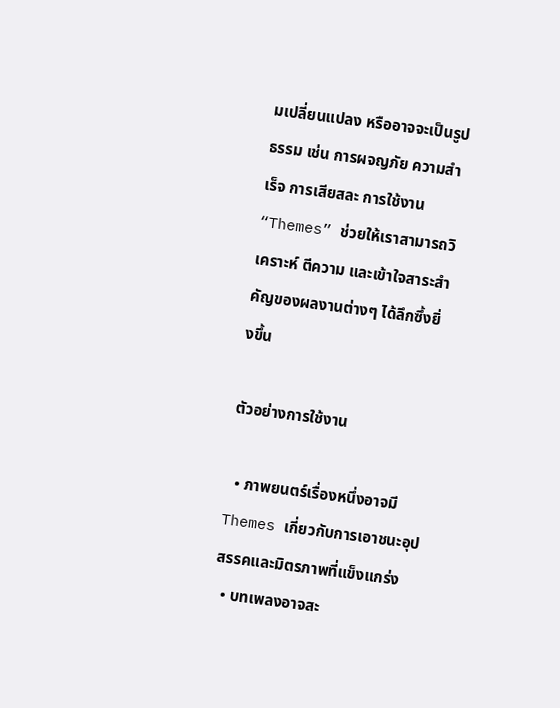มเปลี่ยนแปลง หรืออาจจะเป็นรูปธรรม เช่น การผจญภัย ความสำเร็จ การเสียสละ การใช้งาน “Themes” ช่วยให้เราสามารถวิเคราะห์ ตีความ และเข้าใจสาระสำคัญของผลงานต่างๆ ได้ลึกซึ้งยิ่งขึ้น

ตัวอย่างการใช้งาน

  • ภาพยนตร์เรื่องหนึ่งอาจมี Themes เกี่ยวกับการเอาชนะอุปสรรคและมิตรภาพที่แข็งแกร่ง
  • บทเพลงอาจสะ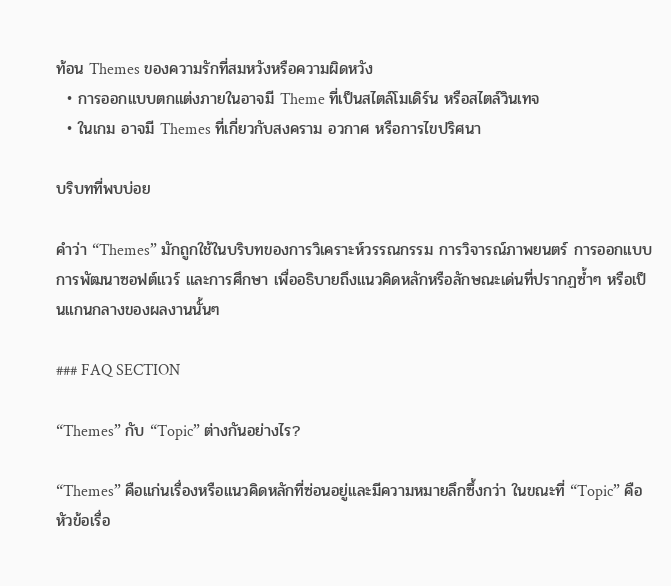ท้อน Themes ของความรักที่สมหวังหรือความผิดหวัง
  • การออกแบบตกแต่งภายในอาจมี Theme ที่เป็นสไตล์โมเดิร์น หรือสไตล์วินเทจ
  • ในเกม อาจมี Themes ที่เกี่ยวกับสงคราม อวกาศ หรือการไขปริศนา

บริบทที่พบบ่อย

คำว่า “Themes” มักถูกใช้ในบริบทของการวิเคราะห์วรรณกรรม การวิจารณ์ภาพยนตร์ การออกแบบ การพัฒนาซอฟต์แวร์ และการศึกษา เพื่ออธิบายถึงแนวคิดหลักหรือลักษณะเด่นที่ปรากฏซ้ำๆ หรือเป็นแกนกลางของผลงานนั้นๆ

### FAQ SECTION

“Themes” กับ “Topic” ต่างกันอย่างไร?

“Themes” คือแก่นเรื่องหรือแนวคิดหลักที่ซ่อนอยู่และมีความหมายลึกซึ้งกว่า ในขณะที่ “Topic” คือหัวข้อเรื่อ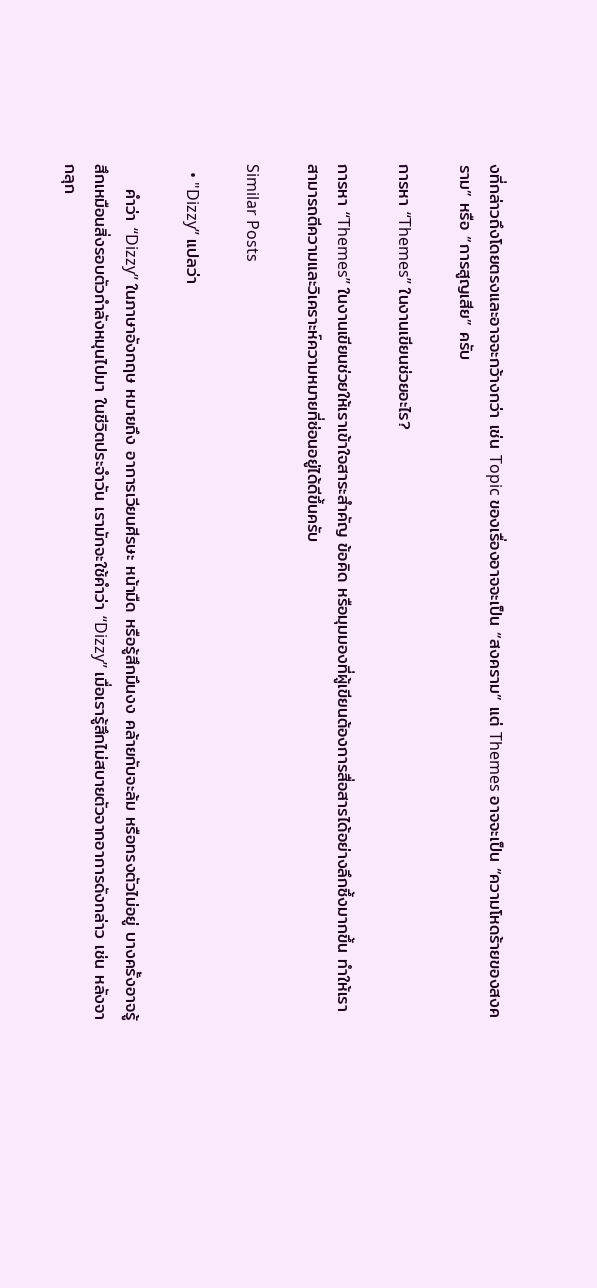งที่กล่าวถึงโดยตรงและอาจจะกว้างกว่า เช่น Topic ของเรื่องอาจจะเป็น “สงคราม” แต่ Themes อาจจะเป็น “ความโหดร้ายของสงคราม” หรือ “การสูญเสีย” ครับ

การหา “Themes” ในงานเขียนช่วยอะไร?

การหา “Themes” ในงานเขียนช่วยให้เราเข้าใจสาระสำคัญ ข้อคิด หรือมุมมองที่ผู้เขียนต้องการสื่อสารได้อย่างลึกซึ้งมากขึ้น ทำให้เราสามารถตีความและวิเคราะห์ความหมายที่ซ่อนอยู่ได้ดีขึ้นครับ

Similar Posts

  • "Dizzy” แปลว่า

    คำว่า “Dizzy” ในภาษาอังกฤษ หมายถึง อาการเวียนศีรษะ หน้ามืด หรือรู้สึกมึนงง คล้ายกับจะล้ม หรือทรงตัวไม่อยู่ บางครั้งอาจรู้สึกเหมือนสิ่งรอบตัวกำลังหมุนไปมา ในชีวิตประจำวัน เรามักจะใช้คำว่า “Dizzy” เมื่อเรารู้สึกไม่สบายตัวจากอาการดังกล่าว เช่น หลังจากลุก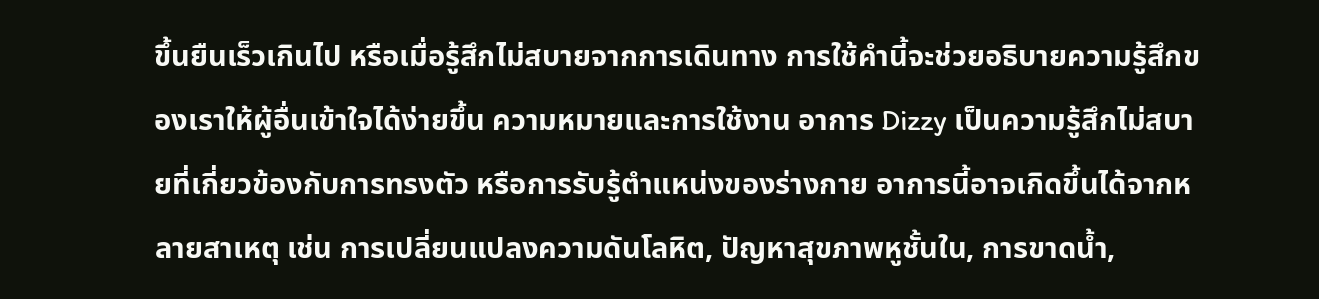ขึ้นยืนเร็วเกินไป หรือเมื่อรู้สึกไม่สบายจากการเดินทาง การใช้คำนี้จะช่วยอธิบายความรู้สึกของเราให้ผู้อื่นเข้าใจได้ง่ายขึ้น ความหมายและการใช้งาน อาการ Dizzy เป็นความรู้สึกไม่สบายที่เกี่ยวข้องกับการทรงตัว หรือการรับรู้ตำแหน่งของร่างกาย อาการนี้อาจเกิดขึ้นได้จากหลายสาเหตุ เช่น การเปลี่ยนแปลงความดันโลหิต, ปัญหาสุขภาพหูชั้นใน, การขาดน้ำ,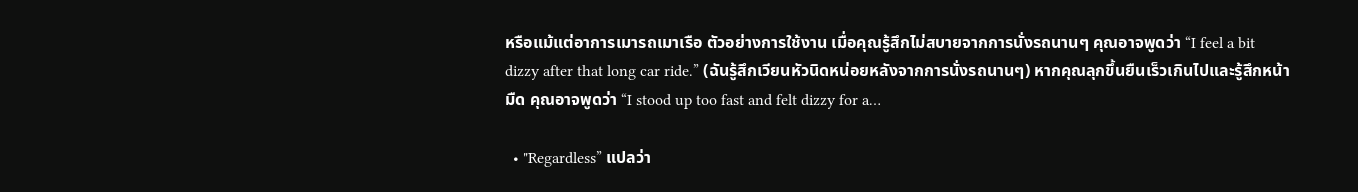หรือแม้แต่อาการเมารถเมาเรือ ตัวอย่างการใช้งาน เมื่อคุณรู้สึกไม่สบายจากการนั่งรถนานๆ คุณอาจพูดว่า “I feel a bit dizzy after that long car ride.” (ฉันรู้สึกเวียนหัวนิดหน่อยหลังจากการนั่งรถนานๆ) หากคุณลุกขึ้นยืนเร็วเกินไปและรู้สึกหน้ามืด คุณอาจพูดว่า “I stood up too fast and felt dizzy for a…

  • "Regardless” แปลว่า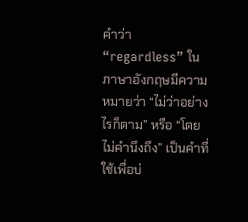คำว่า “regardless” ในภาษาอังกฤษมีความหมายว่า “ไม่ว่าอย่างไรก็ตาม” หรือ “โดยไม่คำนึงถึง” เป็นคำที่ใช้เพื่อบ่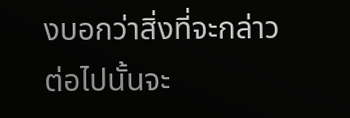งบอกว่าสิ่งที่จะกล่าวต่อไปนั้นจะ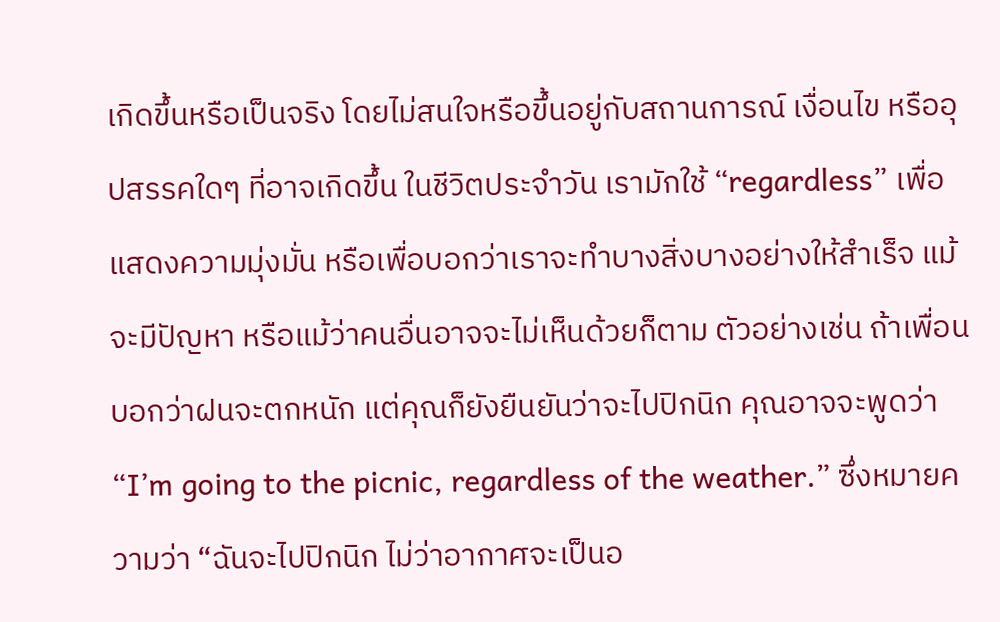เกิดขึ้นหรือเป็นจริง โดยไม่สนใจหรือขึ้นอยู่กับสถานการณ์ เงื่อนไข หรืออุปสรรคใดๆ ที่อาจเกิดขึ้น ในชีวิตประจำวัน เรามักใช้ “regardless” เพื่อแสดงความมุ่งมั่น หรือเพื่อบอกว่าเราจะทำบางสิ่งบางอย่างให้สำเร็จ แม้จะมีปัญหา หรือแม้ว่าคนอื่นอาจจะไม่เห็นด้วยก็ตาม ตัวอย่างเช่น ถ้าเพื่อนบอกว่าฝนจะตกหนัก แต่คุณก็ยังยืนยันว่าจะไปปิกนิก คุณอาจจะพูดว่า “I’m going to the picnic, regardless of the weather.” ซึ่งหมายความว่า “ฉันจะไปปิกนิก ไม่ว่าอากาศจะเป็นอ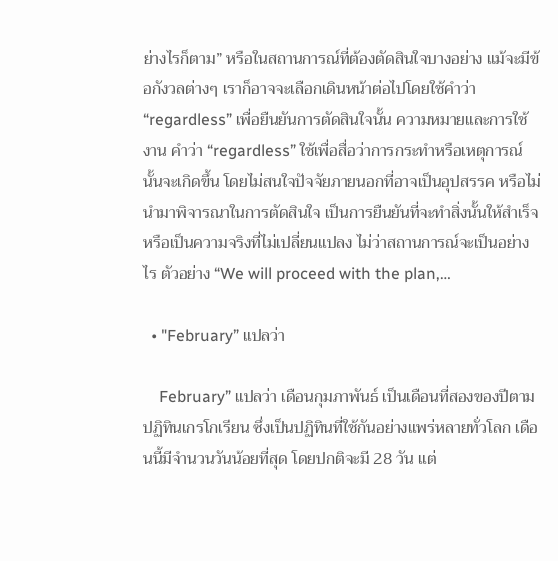ย่างไรก็ตาม” หรือในสถานการณ์ที่ต้องตัดสินใจบางอย่าง แม้จะมีข้อกังวลต่างๆ เราก็อาจจะเลือกเดินหน้าต่อไปโดยใช้คำว่า “regardless” เพื่อยืนยันการตัดสินใจนั้น ความหมายและการใช้งาน คำว่า “regardless” ใช้เพื่อสื่อว่าการกระทำหรือเหตุการณ์นั้นจะเกิดขึ้น โดยไม่สนใจปัจจัยภายนอกที่อาจเป็นอุปสรรค หรือไม่นำมาพิจารณาในการตัดสินใจ เป็นการยืนยันที่จะทำสิ่งนั้นให้สำเร็จ หรือเป็นความจริงที่ไม่เปลี่ยนแปลง ไม่ว่าสถานการณ์จะเป็นอย่างไร ตัวอย่าง “We will proceed with the plan,…

  • "February” แปลว่า

    February” แปลว่า เดือนกุมภาพันธ์ เป็นเดือนที่สองของปีตามปฏิทินเกรโกเรียน ซึ่งเป็นปฏิทินที่ใช้กันอย่างแพร่หลายทั่วโลก เดือนนี้มีจำนวนวันน้อยที่สุด โดยปกติจะมี 28 วัน แต่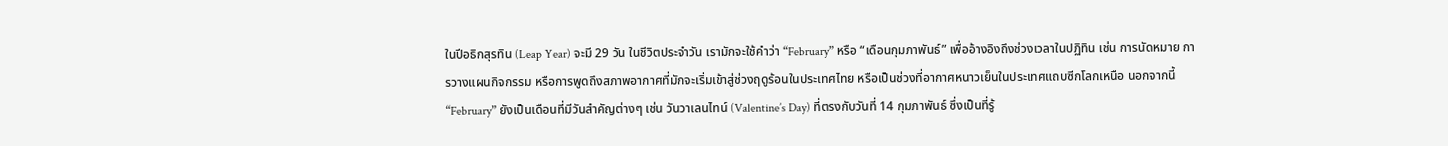ในปีอธิกสุรทิน (Leap Year) จะมี 29 วัน ในชีวิตประจำวัน เรามักจะใช้คำว่า “February” หรือ “เดือนกุมภาพันธ์” เพื่ออ้างอิงถึงช่วงเวลาในปฏิทิน เช่น การนัดหมาย การวางแผนกิจกรรม หรือการพูดถึงสภาพอากาศที่มักจะเริ่มเข้าสู่ช่วงฤดูร้อนในประเทศไทย หรือเป็นช่วงที่อากาศหนาวเย็นในประเทศแถบซีกโลกเหนือ นอกจากนี้ “February” ยังเป็นเดือนที่มีวันสำคัญต่างๆ เช่น วันวาเลนไทน์ (Valentine’s Day) ที่ตรงกับวันที่ 14 กุมภาพันธ์ ซึ่งเป็นที่รู้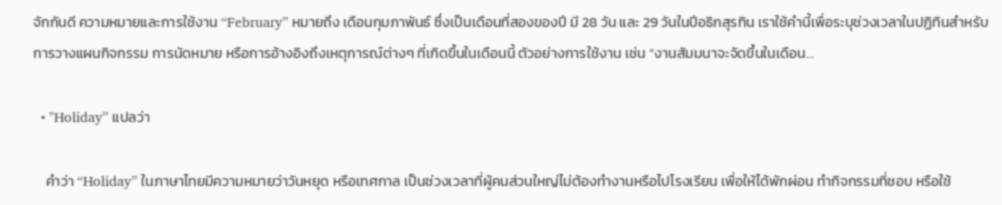จักกันดี ความหมายและการใช้งาน “February” หมายถึง เดือนกุมภาพันธ์ ซึ่งเป็นเดือนที่สองของปี มี 28 วัน และ 29 วันในปีอธิกสุรทิน เราใช้คำนี้เพื่อระบุช่วงเวลาในปฏิทินสำหรับการวางแผนกิจกรรม การนัดหมาย หรือการอ้างอิงถึงเหตุการณ์ต่างๆ ที่เกิดขึ้นในเดือนนี้ ตัวอย่างการใช้งาน เช่น “งานสัมมนาจะจัดขึ้นในเดือน…

  • "Holiday” แปลว่า

    คำว่า “Holiday” ในภาษาไทยมีความหมายว่าวันหยุด หรือเทศกาล เป็นช่วงเวลาที่ผู้คนส่วนใหญ่ไม่ต้องทำงานหรือไปโรงเรียน เพื่อให้ได้พักผ่อน ทำกิจกรรมที่ชอบ หรือใช้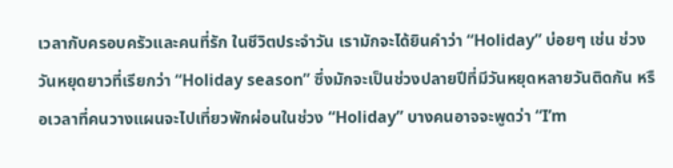เวลากับครอบครัวและคนที่รัก ในชีวิตประจำวัน เรามักจะได้ยินคำว่า “Holiday” บ่อยๆ เช่น ช่วงวันหยุดยาวที่เรียกว่า “Holiday season” ซึ่งมักจะเป็นช่วงปลายปีที่มีวันหยุดหลายวันติดกัน หรือเวลาที่คนวางแผนจะไปเที่ยวพักผ่อนในช่วง “Holiday” บางคนอาจจะพูดว่า “I’m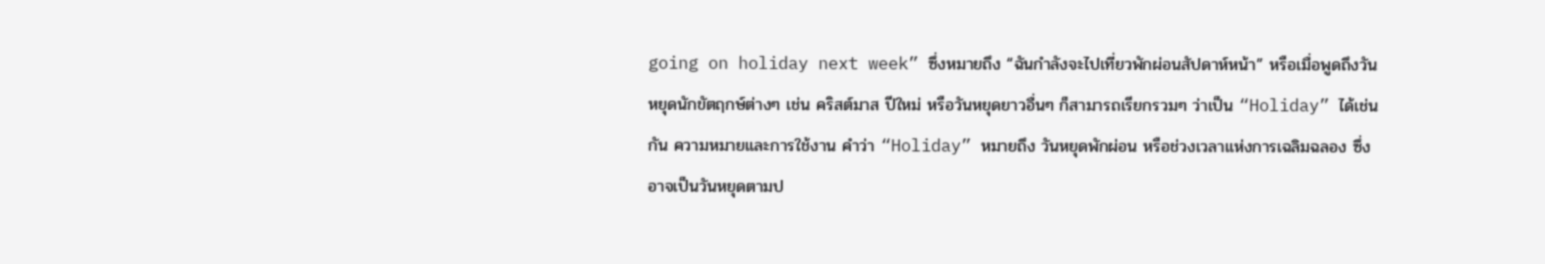going on holiday next week” ซึ่งหมายถึง “ฉันกำลังจะไปเที่ยวพักผ่อนสัปดาห์หน้า” หรือเมื่อพูดถึงวันหยุดนักขัตฤกษ์ต่างๆ เช่น คริสต์มาส ปีใหม่ หรือวันหยุดยาวอื่นๆ ก็สามารถเรียกรวมๆ ว่าเป็น “Holiday” ได้เช่นกัน ความหมายและการใช้งาน คำว่า “Holiday” หมายถึง วันหยุดพักผ่อน หรือช่วงเวลาแห่งการเฉลิมฉลอง ซึ่งอาจเป็นวันหยุดตามป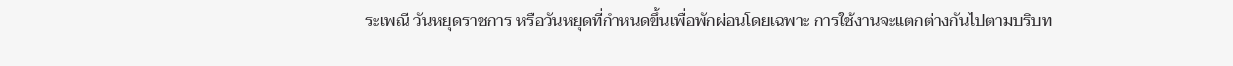ระเพณี วันหยุดราชการ หรือวันหยุดที่กำหนดขึ้นเพื่อพักผ่อนโดยเฉพาะ การใช้งานจะแตกต่างกันไปตามบริบท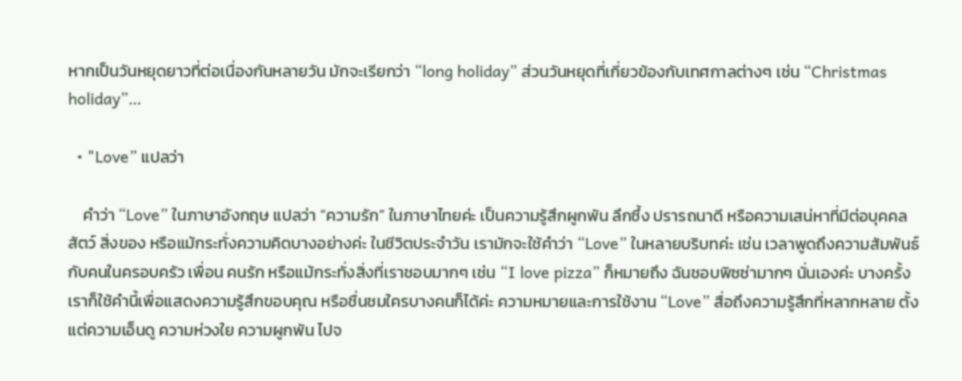หากเป็นวันหยุดยาวที่ต่อเนื่องกันหลายวัน มักจะเรียกว่า “long holiday” ส่วนวันหยุดที่เกี่ยวข้องกับเทศกาลต่างๆ เช่น “Christmas holiday”…

  • "Love” แปลว่า

    คำว่า “Love” ในภาษาอังกฤษ แปลว่า “ความรัก” ในภาษาไทยค่ะ เป็นความรู้สึกผูกพัน ลึกซึ้ง ปรารถนาดี หรือความเสน่หาที่มีต่อบุคคล สัตว์ สิ่งของ หรือแม้กระทั่งความคิดบางอย่างค่ะ ในชีวิตประจำวัน เรามักจะใช้คำว่า “Love” ในหลายบริบทค่ะ เช่น เวลาพูดถึงความสัมพันธ์กับคนในครอบครัว เพื่อน คนรัก หรือแม้กระทั่งสิ่งที่เราชอบมากๆ เช่น “I love pizza” ก็หมายถึง ฉันชอบพิซซ่ามากๆ นั่นเองค่ะ บางครั้งเราก็ใช้คำนี้เพื่อแสดงความรู้สึกขอบคุณ หรือชื่นชมใครบางคนก็ได้ค่ะ ความหมายและการใช้งาน “Love” สื่อถึงความรู้สึกที่หลากหลาย ตั้งแต่ความเอ็นดู ความห่วงใย ความผูกพัน ไปจ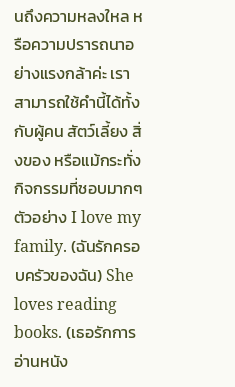นถึงความหลงใหล หรือความปรารถนาอย่างแรงกล้าค่ะ เราสามารถใช้คำนี้ได้ทั้งกับผู้คน สัตว์เลี้ยง สิ่งของ หรือแม้กระทั่งกิจกรรมที่ชอบมากๆ ตัวอย่าง I love my family. (ฉันรักครอบครัวของฉัน) She loves reading books. (เธอรักการอ่านหนัง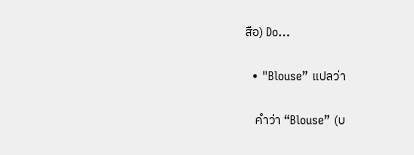สือ) Do…

  • "Blouse” แปลว่า

    คำว่า “Blouse” (บ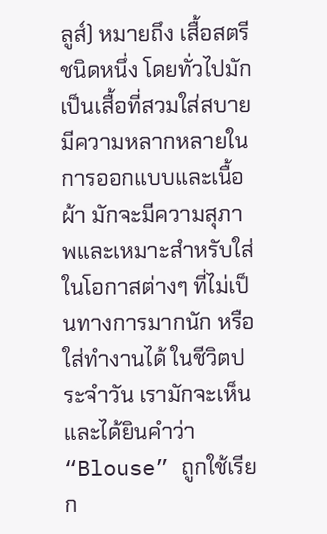ลูส์) หมายถึง เสื้อสตรีชนิดหนึ่ง โดยทั่วไปมักเป็นเสื้อที่สวมใส่สบาย มีความหลากหลายในการออกแบบและเนื้อผ้า มักจะมีความสุภาพและเหมาะสำหรับใส่ในโอกาสต่างๆ ที่ไม่เป็นทางการมากนัก หรือใส่ทำงานได้ ในชีวิตประจำวัน เรามักจะเห็นและได้ยินคำว่า “Blouse” ถูกใช้เรียก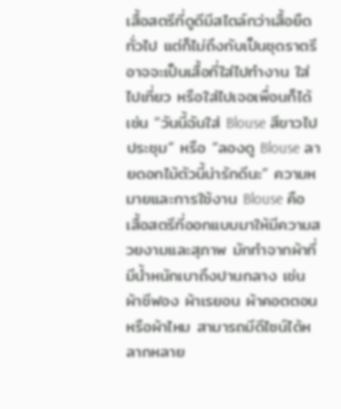เสื้อสตรีที่ดูดีมีสไตล์กว่าเสื้อยืดทั่วไป แต่ก็ไม่ถึงกับเป็นชุดราตรี อาจจะเป็นเสื้อที่ใส่ไปทำงาน ใส่ไปเที่ยว หรือใส่ไปเจอเพื่อนก็ได้ เช่น “วันนี้ฉันใส่ Blouse สีขาวไปประชุม” หรือ “ลองดู Blouse ลายดอกไม้ตัวนี้น่ารักดีนะ” ความหมายและการใช้งาน Blouse คือ เสื้อสตรีที่ออกแบบมาให้มีความสวยงามและสุภาพ มักทำจากผ้าที่มีน้ำหนักเบาถึงปานกลาง เช่น ผ้าชีฟอง ผ้าเรยอน ผ้าคอตตอน หรือผ้าไหม สามารถมีดีไซน์ได้หลากหลาย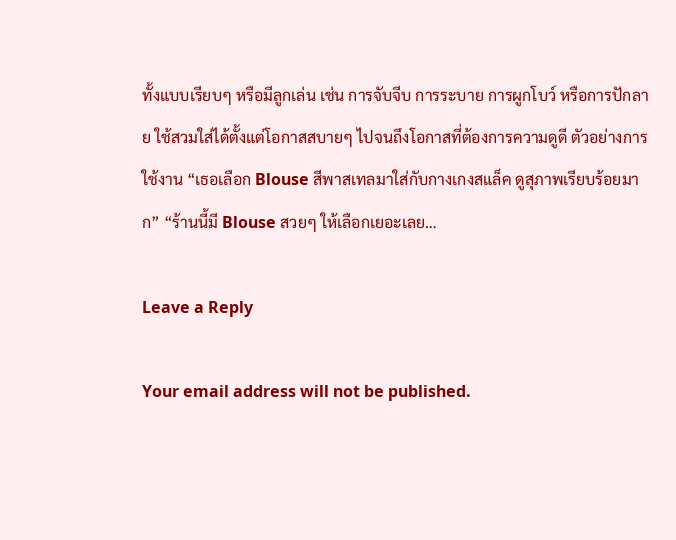ทั้งแบบเรียบๆ หรือมีลูกเล่น เช่น การจับจีบ การระบาย การผูกโบว์ หรือการปักลาย ใช้สวมใส่ได้ตั้งแต่โอกาสสบายๆ ไปจนถึงโอกาสที่ต้องการความดูดี ตัวอย่างการใช้งาน “เธอเลือก Blouse สีพาสเทลมาใส่กับกางเกงสแล็ค ดูสุภาพเรียบร้อยมาก” “ร้านนี้มี Blouse สวยๆ ให้เลือกเยอะเลย…

Leave a Reply

Your email address will not be published.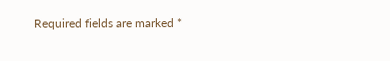Required fields are marked *